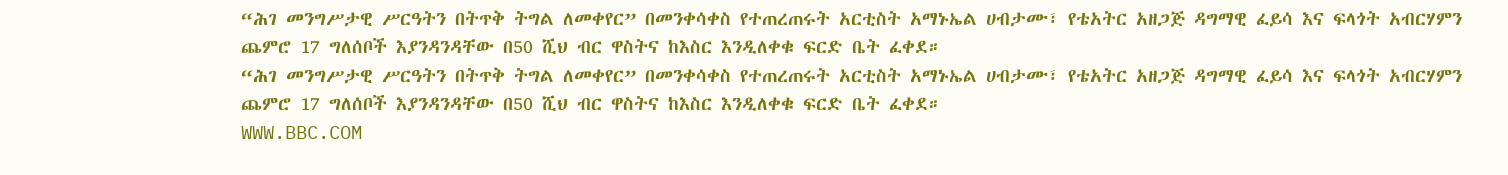“ሕገ መንግሥታዊ ሥርዓትን በትጥቅ ትግል ለመቀየር” በመንቀሳቀስ የተጠረጠሩት አርቲስት አማኑኤል ሀብታሙ፣ የቴአትር አዘጋጅ ዳግማዊ ፈይሳ እና ፍላጎት አብርሃምን ጨምሮ 17 ግለሰቦች እያንዳንዳቸው በ50 ሺህ ብር ዋስትና ከእስር እንዲለቀቁ ፍርድ ቤት ፈቀደ።
“ሕገ መንግሥታዊ ሥርዓትን በትጥቅ ትግል ለመቀየር” በመንቀሳቀስ የተጠረጠሩት አርቲስት አማኑኤል ሀብታሙ፣ የቴአትር አዘጋጅ ዳግማዊ ፈይሳ እና ፍላጎት አብርሃምን ጨምሮ 17 ግለሰቦች እያንዳንዳቸው በ50 ሺህ ብር ዋስትና ከእስር እንዲለቀቁ ፍርድ ቤት ፈቀደ።
WWW.BBC.COM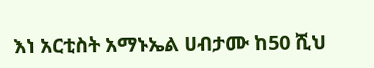እነ አርቲስት አማኑኤል ሀብታሙ ከ50 ሺህ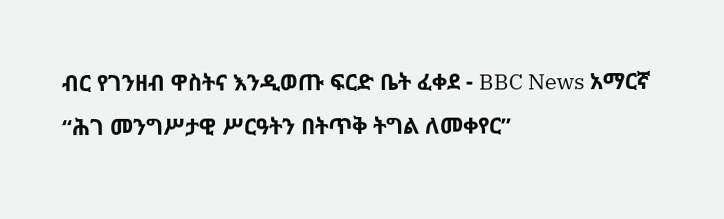ብር የገንዘብ ዋስትና እንዲወጡ ፍርድ ቤት ፈቀደ - BBC News አማርኛ
“ሕገ መንግሥታዊ ሥርዓትን በትጥቅ ትግል ለመቀየር”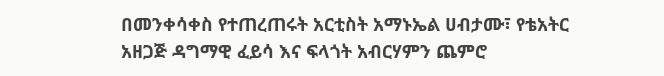በመንቀሳቀስ የተጠረጠሩት አርቲስት አማኑኤል ሀብታሙ፣ የቴአትር አዘጋጅ ዳግማዊ ፈይሳ እና ፍላጎት አብርሃምን ጨምሮ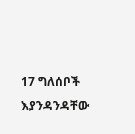17 ግለሰቦች እያንዳንዳቸው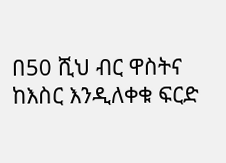በ50 ሺህ ብር ዋስትና ከእስር እንዲለቀቁ ፍርድ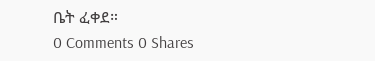ቤት ፈቀደ።
0 Comments 0 Shares